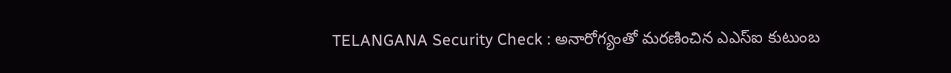TELANGANA Security Check : అనారోగ్యంతో మరణించిన ఎఎస్ఐ కుటుంబ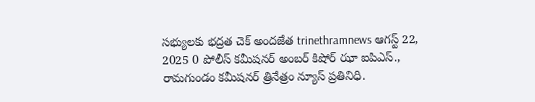సభ్యులకు భద్రత చెక్ అందజేత trinethramnews ఆగస్ట్ 22, 2025 0 పోలీస్ కమీషనర్ అంబర్ కిషోర్ ఝా ఐపిఎస్., రామగుండం కమీషనర్ త్రినేత్రం న్యూస్ ప్రతినిధి.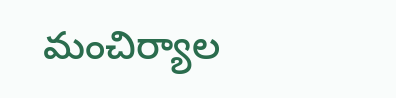మంచిర్యాల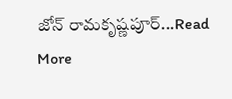జోన్ రామకృష్ణపూర్...Read More